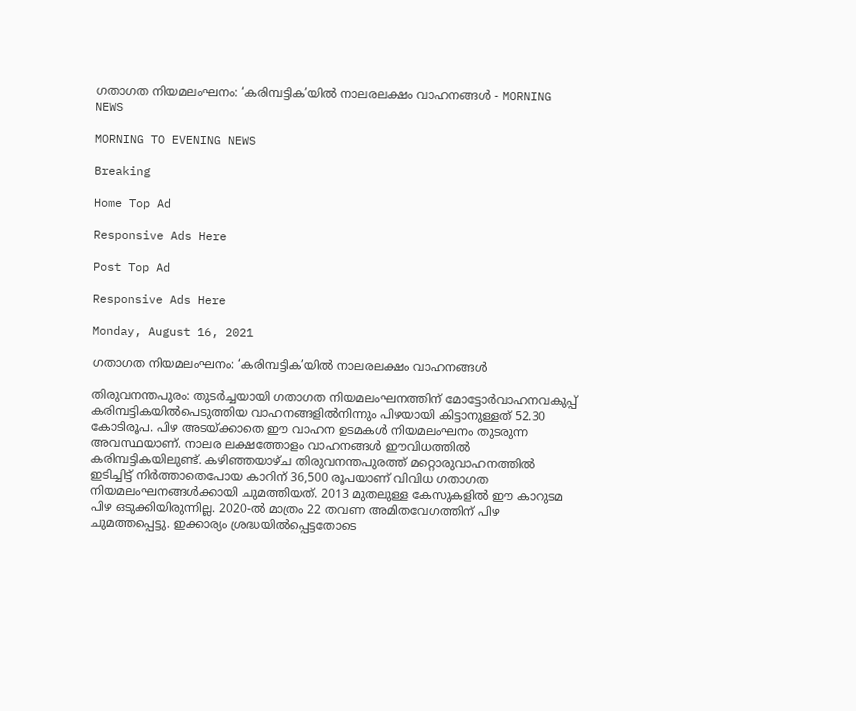ഗതാഗത നിയമലംഘനം: ‘കരിമ്പട്ടിക’യിൽ നാലരലക്ഷം വാഹനങ്ങൾ - MORNING NEWS

MORNING TO EVENING NEWS

Breaking

Home Top Ad

Responsive Ads Here

Post Top Ad

Responsive Ads Here

Monday, August 16, 2021

ഗതാഗത നിയമലംഘനം: ‘കരിമ്പട്ടിക’യിൽ നാലരലക്ഷം വാഹനങ്ങൾ

തിരുവനന്തപുരം: തുടർച്ചയായി ഗതാഗത നിയമലംഘനത്തിന് മോട്ടോർവാഹനവകുപ്പ് കരിമ്പട്ടികയിൽപെടുത്തിയ വാഹനങ്ങളിൽനിന്നും പിഴയായി കിട്ടാനുള്ളത് 52.30 കോടിരൂപ. പിഴ അടയ്ക്കാതെ ഈ വാഹന ഉടമകൾ നിയമലംഘനം തുടരുന്ന അവസ്ഥയാണ്. നാലര ലക്ഷത്തോളം വാഹനങ്ങൾ ഈവിധത്തിൽ കരിമ്പട്ടികയിലുണ്ട്. കഴിഞ്ഞയാഴ്ച തിരുവനന്തപുരത്ത് മറ്റൊരുവാഹനത്തിൽ ഇടിച്ചിട്ട് നിർത്താതെപോയ കാറിന് 36,500 രൂപയാണ് വിവിധ ഗതാഗത നിയമലംഘനങ്ങൾക്കായി ചുമത്തിയത്. 2013 മുതലുള്ള കേസുകളിൽ ഈ കാറുടമ പിഴ ഒടുക്കിയിരുന്നില്ല. 2020-ൽ മാത്രം 22 തവണ അമിതവേഗത്തിന് പിഴ ചുമത്തപ്പെട്ടു. ഇക്കാര്യം ശ്രദ്ധയിൽപ്പെട്ടതോടെ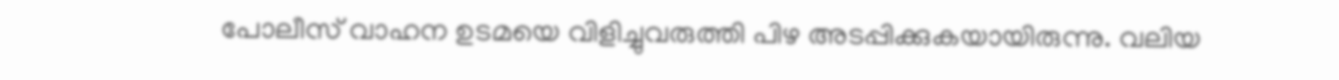പോലീസ് വാഹന ഉടമയെ വിളിച്ചുവരുത്തി പിഴ അടപ്പിക്കുകയായിരുന്നു. വലിയ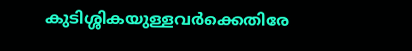കുടിശ്ശികയുള്ളവർക്കെതിരേ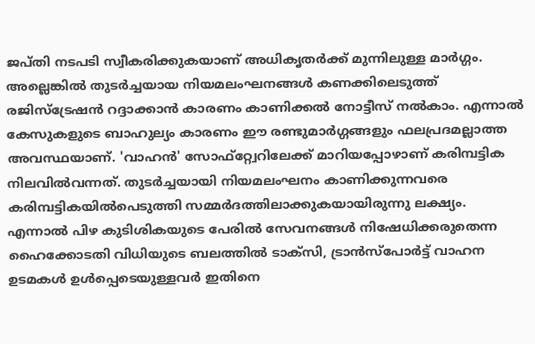ജപ്തി നടപടി സ്വീകരിക്കുകയാണ് അധികൃതർക്ക് മുന്നിലുള്ള മാർഗ്ഗം. അല്ലെങ്കിൽ തുടർച്ചയായ നിയമലംഘനങ്ങൾ കണക്കിലെടുത്ത് രജിസ്ട്രേഷൻ റദ്ദാക്കാൻ കാരണം കാണിക്കൽ നോട്ടീസ് നൽകാം. എന്നാൽ കേസുകളുടെ ബാഹുല്യം കാരണം ഈ രണ്ടുമാർഗ്ഗങ്ങളും ഫലപ്രദമല്ലാത്ത അവസ്ഥയാണ്. 'വാഹൻ' സോഫ്റ്റ്വേറിലേക്ക് മാറിയപ്പോഴാണ് കരിമ്പട്ടിക നിലവിൽവന്നത്. തുടർച്ചയായി നിയമലംഘനം കാണിക്കുന്നവരെ കരിമ്പട്ടികയിൽപെടുത്തി സമ്മർദത്തിലാക്കുകയായിരുന്നു ലക്ഷ്യം. എന്നാൽ പിഴ കുടിശികയുടെ പേരിൽ സേവനങ്ങൾ നിഷേധിക്കരുതെന്ന ഹൈക്കോടതി വിധിയുടെ ബലത്തിൽ ടാക്സി, ട്രാൻസ്പോർട്ട് വാഹന ഉടമകൾ ഉൾപ്പെടെയുള്ളവർ ഇതിനെ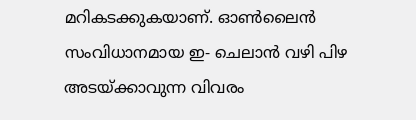മറികടക്കുകയാണ്. ഓൺലൈൻ സംവിധാനമായ ഇ- ചെലാൻ വഴി പിഴ അടയ്ക്കാവുന്ന വിവരം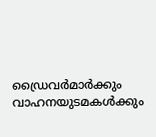ഡ്രൈവർമാർക്കും വാഹനയുടമകൾക്കും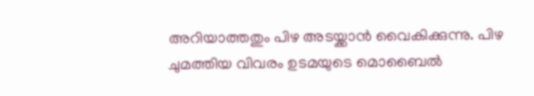അറിയാത്തതും പിഴ അടയ്ക്കാൻ വൈകിക്കുന്നു. പിഴ ചുമത്തിയ വിവരം ഉടമയുടെ മൊബൈൽ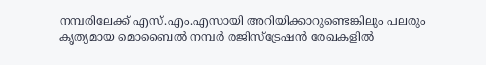നമ്പരിലേക്ക് എസ്.എം.എസായി അറിയിക്കാറുണ്ടെങ്കിലും പലരും കൃത്യമായ മൊബൈൽ നമ്പർ രജിസ്ട്രേഷൻ രേഖകളിൽ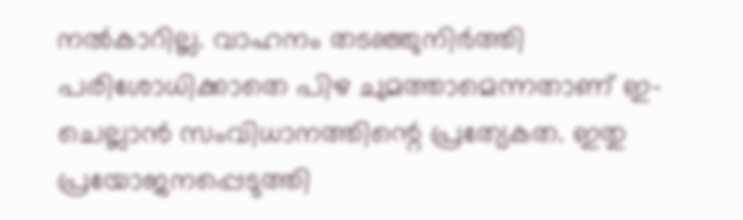നൽകാറില്ല. വാഹനം തടഞ്ഞുനിർത്തി പരിശോധിക്കാതെ പിഴ ചുമത്താമെന്നതാണ് ഇ-ചെല്ലാൻ സംവിധാനത്തിന്റെ പ്രത്യേകത. ഇതു പ്രയോജനപ്പെടുത്തി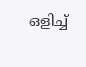ഒളിച്ച്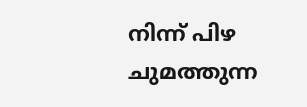നിന്ന് പിഴ ചുമത്തുന്ന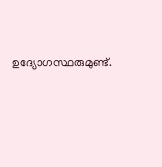ഉദ്യോഗസ്ഥരുമുണ്ട്.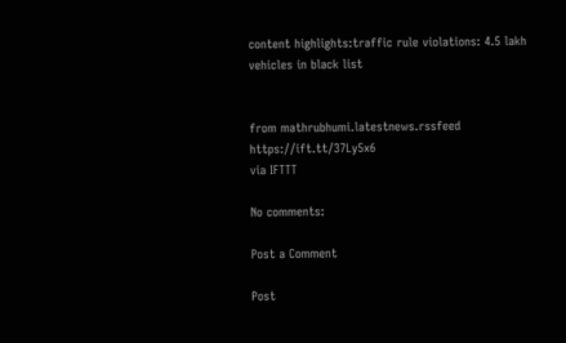content highlights:traffic rule violations: 4.5 lakh vehicles in black list


from mathrubhumi.latestnews.rssfeed https://ift.tt/37Ly5x6
via IFTTT

No comments:

Post a Comment

Post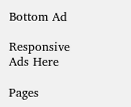Bottom Ad

Responsive Ads Here

Pages